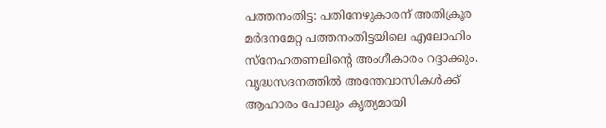പത്തനംതിട്ട: പതിനേഴുകാരന് അതിക്രൂര മർദനമേറ്റ പത്തനംതിട്ടയിലെ എലോഹിം സ്നേഹതണലിൻ്റെ അംഗീകാരം റദ്ദാക്കും. വൃദ്ധസദനത്തിൽ അന്തേവാസികൾക്ക് ആഹാരം പോലും കൃത്യമായി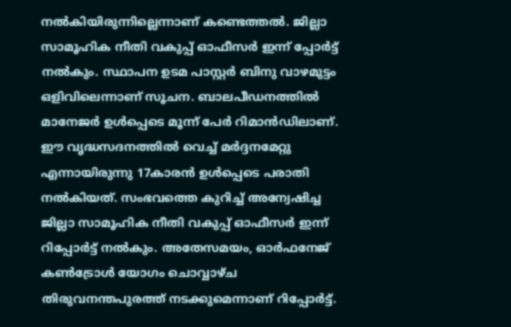നൽകിയിരുന്നില്ലെന്നാണ് കണ്ടെത്തൽ. ജില്ലാ സാമൂഹിക നീതി വകുപ്പ് ഓഫീസർ ഇന്ന് പ്പോർട്ട് നൽകും. സ്ഥാപന ഉടമ പാസ്റ്റർ ബിനു വാഴമുട്ടം ഒളിവിലെന്നാണ് സൂചന. ബാലപീഡനത്തിൽ മാനേജർ ഉൾപ്പെടെ മൂന്ന് പേർ റിമാൻഡിലാണ്.
ഈ വൃദ്ധസദനത്തിൽ വെച്ച് മർദ്ദനമേറ്റു എന്നായിരുന്നു 17കാരൻ ഉൾപ്പെടെ പരാതി നൽകിയത്. സംഭവത്തെ കുറിച്ച് അന്വേഷിച്ച ജില്ലാ സാമൂഹിക നീതി വകുപ്പ് ഓഫീസർ ഇന്ന് റിപ്പോർട്ട് നൽകും. അതേസമയം, ഓർഫനേജ് കൺട്രോൾ യോഗം ചൊവ്വാഴ്ച തിരുവനന്തപുരത്ത് നടക്കുമെന്നാണ് റിപ്പോർട്ട്.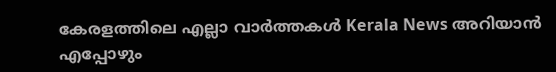കേരളത്തിലെ എല്ലാ വാർത്തകൾ Kerala News അറിയാൻ എപ്പോഴും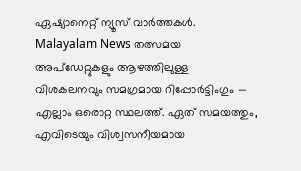ഏഷ്യാനെറ്റ് ന്യൂസ് വാർത്തകൾ. Malayalam News തത്സമയ അപ്ഡേറ്റുകളും ആഴത്തിലുള്ള വിശകലനവും സമഗ്രമായ റിപ്പോർട്ടിംഗും — എല്ലാം ഒരൊറ്റ സ്ഥലത്ത്. ഏത് സമയത്തും, എവിടെയും വിശ്വസനീയമായ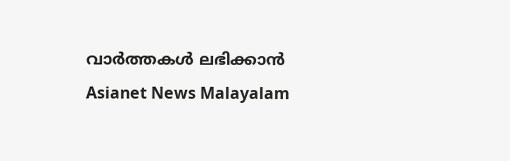വാർത്തകൾ ലഭിക്കാൻ Asianet News Malayalam